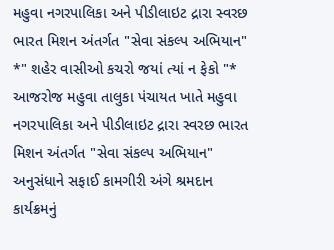મહુવા નગરપાલિકા અને પીડીલાઇટ દ્રારા સ્વરછ ભારત મિશન અંતર્ગત "સેવા સંકલ્પ અભિયાન" *" શહેર વાસીઓ કચરો જયાં ત્યાં ન ફેકો "* આજરોજ મહુવા તાલુકા પંચાયત ખાતે મહુવા નગરપાલિકા અને પીડીલાઇટ દ્રારા સ્વરછ ભારત મિશન અંતર્ગત "સેવા સંકલ્પ અભિયાન" અનુસંધાને સફાઈ કામગીરી અંગે શ્રમદાન કાર્યક્રમનું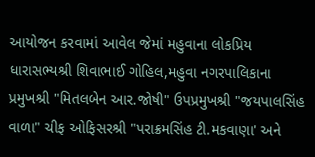આયોજન કરવામાં આવેલ જેમાં મહુવાના લોકપ્રિય ધારાસભ્યશ્રી શિવાભાઈ ગોહિલ,મહુવા નગરપાલિકાના પ્રમુખશ્રી "મિતલબેન આર.જોષી" ઉપપ્રમુખશ્રી "જયપાલસિંહ વાળા" ચીફ ઓફિસરશ્રી "પરાક્રમસિંહ ટી.મકવાણા' અને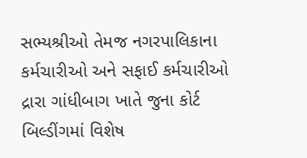સભ્યશ્રીઓ તેમજ નગરપાલિકાના કર્મચારીઓ અને સફાઈ કર્મચારીઓ દ્રારા ગાંધીબાગ ખાતે જુના કોર્ટ બિલ્ડીંગમાં વિશેષ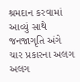શ્રમદાન કરવામાં આવ્યું સાથે જનજાગૃતિ અંગે ચાર પ્રકારના અલગ અલગ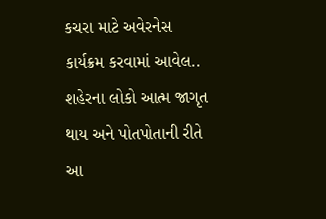કચરા માટે અવેરનેસ કાર્યક્રમ કરવામાં આવેલ.. શહેરના લોકો આત્મ જાગૃત થાય અને પોતપોતાની રીતે આ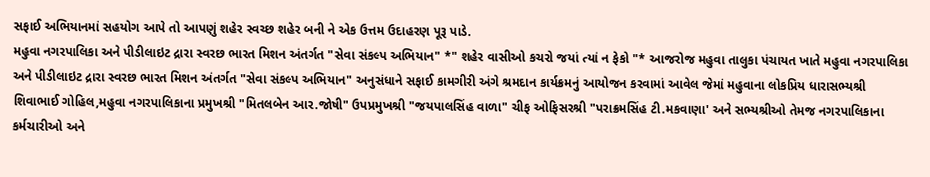સફાઈ અભિયાનમાં સહયોગ આપે તો આપણું શહેર સ્વચ્છ શહેર બની ને એક ઉત્તમ ઉદાહરણ પૂરૂ પાડે.
મહુવા નગરપાલિકા અને પીડીલાઇટ દ્રારા સ્વરછ ભારત મિશન અંતર્ગત "સેવા સંકલ્પ અભિયાન" *" શહેર વાસીઓ કચરો જયાં ત્યાં ન ફેકો "* આજરોજ મહુવા તાલુકા પંચાયત ખાતે મહુવા નગરપાલિકા અને પીડીલાઇટ દ્રારા સ્વરછ ભારત મિશન અંતર્ગત "સેવા સંકલ્પ અભિયાન" અનુસંધાને સફાઈ કામગીરી અંગે શ્રમદાન કાર્યક્રમનું આયોજન કરવામાં આવેલ જેમાં મહુવાના લોકપ્રિય ધારાસભ્યશ્રી શિવાભાઈ ગોહિલ,મહુવા નગરપાલિકાના પ્રમુખશ્રી "મિતલબેન આર.જોષી" ઉપપ્રમુખશ્રી "જયપાલસિંહ વાળા" ચીફ ઓફિસરશ્રી "પરાક્રમસિંહ ટી.મકવાણા' અને સભ્યશ્રીઓ તેમજ નગરપાલિકાના કર્મચારીઓ અને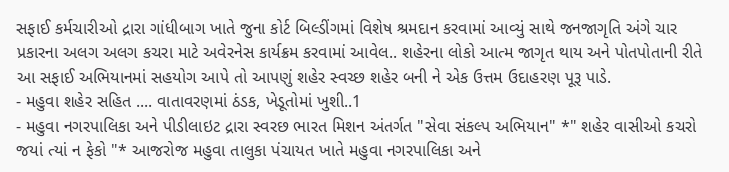સફાઈ કર્મચારીઓ દ્રારા ગાંધીબાગ ખાતે જુના કોર્ટ બિલ્ડીંગમાં વિશેષ શ્રમદાન કરવામાં આવ્યું સાથે જનજાગૃતિ અંગે ચાર પ્રકારના અલગ અલગ કચરા માટે અવેરનેસ કાર્યક્રમ કરવામાં આવેલ.. શહેરના લોકો આત્મ જાગૃત થાય અને પોતપોતાની રીતે આ સફાઈ અભિયાનમાં સહયોગ આપે તો આપણું શહેર સ્વચ્છ શહેર બની ને એક ઉત્તમ ઉદાહરણ પૂરૂ પાડે.
- મહુવા શહેર સહિત .... વાતાવરણમાં ઠંડક, ખેડૂતોમાં ખુશી..1
- મહુવા નગરપાલિકા અને પીડીલાઇટ દ્રારા સ્વરછ ભારત મિશન અંતર્ગત "સેવા સંકલ્પ અભિયાન" *" શહેર વાસીઓ કચરો જયાં ત્યાં ન ફેકો "* આજરોજ મહુવા તાલુકા પંચાયત ખાતે મહુવા નગરપાલિકા અને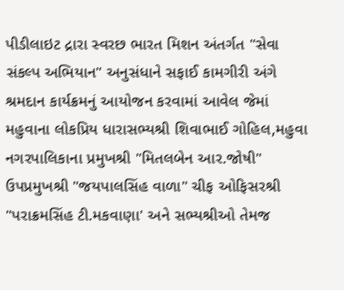પીડીલાઇટ દ્રારા સ્વરછ ભારત મિશન અંતર્ગત "સેવા સંકલ્પ અભિયાન" અનુસંધાને સફાઈ કામગીરી અંગે શ્રમદાન કાર્યક્રમનું આયોજન કરવામાં આવેલ જેમાં મહુવાના લોકપ્રિય ધારાસભ્યશ્રી શિવાભાઈ ગોહિલ,મહુવા નગરપાલિકાના પ્રમુખશ્રી "મિતલબેન આર.જોષી" ઉપપ્રમુખશ્રી "જયપાલસિંહ વાળા" ચીફ ઓફિસરશ્રી "પરાક્રમસિંહ ટી.મકવાણા' અને સભ્યશ્રીઓ તેમજ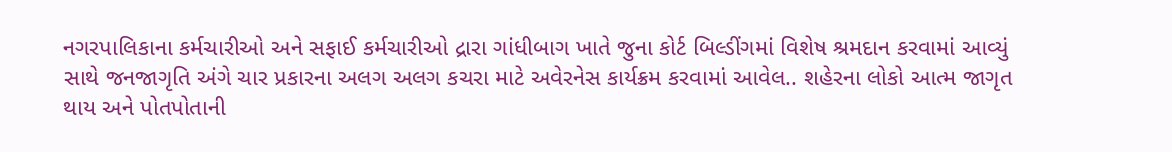નગરપાલિકાના કર્મચારીઓ અને સફાઈ કર્મચારીઓ દ્રારા ગાંધીબાગ ખાતે જુના કોર્ટ બિલ્ડીંગમાં વિશેષ શ્રમદાન કરવામાં આવ્યું સાથે જનજાગૃતિ અંગે ચાર પ્રકારના અલગ અલગ કચરા માટે અવેરનેસ કાર્યક્રમ કરવામાં આવેલ.. શહેરના લોકો આત્મ જાગૃત થાય અને પોતપોતાની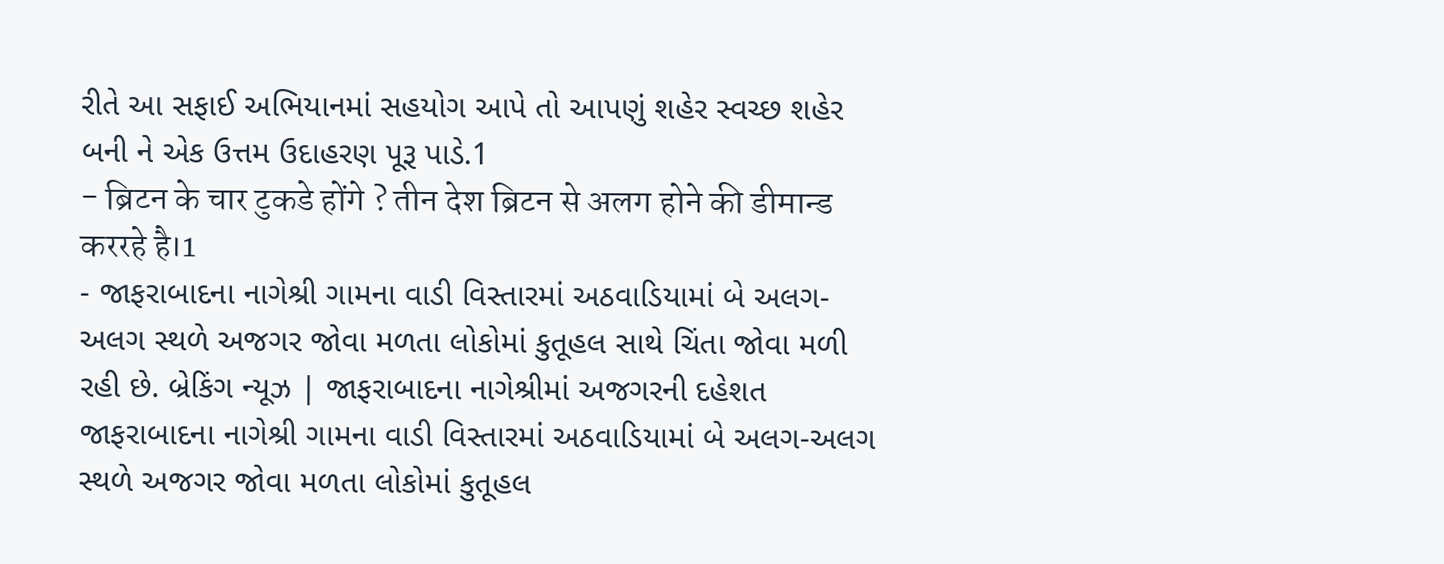રીતે આ સફાઈ અભિયાનમાં સહયોગ આપે તો આપણું શહેર સ્વચ્છ શહેર બની ને એક ઉત્તમ ઉદાહરણ પૂરૂ પાડે.1
- ब्रिटन के चार टुकडे होंगे ? तीन देश ब्रिटन से अलग होने की डीमान्ड कररहे है।1
- જાફરાબાદના નાગેશ્રી ગામના વાડી વિસ્તારમાં અઠવાડિયામાં બે અલગ-અલગ સ્થળે અજગર જોવા મળતા લોકોમાં કુતૂહલ સાથે ચિંતા જોવા મળી રહી છે. બ્રેકિંગ ન્યૂઝ | જાફરાબાદના નાગેશ્રીમાં અજગરની દહેશત જાફરાબાદના નાગેશ્રી ગામના વાડી વિસ્તારમાં અઠવાડિયામાં બે અલગ-અલગ સ્થળે અજગર જોવા મળતા લોકોમાં કુતૂહલ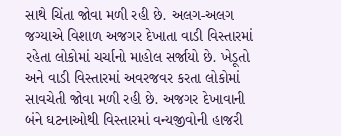સાથે ચિંતા જોવા મળી રહી છે. અલગ-અલગ જગ્યાએ વિશાળ અજગર દેખાતા વાડી વિસ્તારમાં રહેતા લોકોમાં ચર્ચાનો માહોલ સર્જાયો છે. ખેડૂતો અને વાડી વિસ્તારમાં અવરજવર કરતા લોકોમાં સાવચેતી જોવા મળી રહી છે. અજગર દેખાવાની બંને ઘટનાઓથી વિસ્તારમાં વન્યજીવોની હાજરી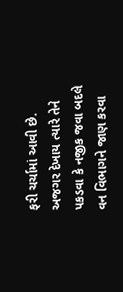ફરી ચર્ચામાં આવી છે. અજગર દેખાય ત્યારે તેને પકડવા કે નજીક જવા બદલે વન વિભાગને જાણ કરવા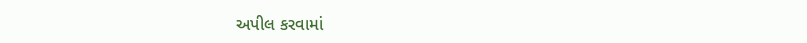અપીલ કરવામાં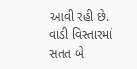આવી રહી છે. વાડી વિસ્તારમાં સતત બે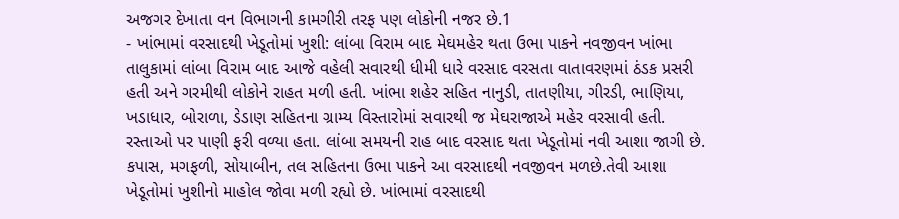અજગર દેખાતા વન વિભાગની કામગીરી તરફ પણ લોકોની નજર છે.1
- ખાંભામાં વરસાદથી ખેડૂતોમાં ખુશી: લાંબા વિરામ બાદ મેઘમહેર થતા ઉભા પાકને નવજીવન ખાંભા તાલુકામાં લાંબા વિરામ બાદ આજે વહેલી સવારથી ધીમી ધારે વરસાદ વરસતા વાતાવરણમાં ઠંડક પ્રસરી હતી અને ગરમીથી લોકોને રાહત મળી હતી. ખાંભા શહેર સહિત નાનુડી, તાતણીયા, ગીરડી, ભાણિયા, ખડાધાર, બોરાળા, ડેડાણ સહિતના ગ્રામ્ય વિસ્તારોમાં સવારથી જ મેઘરાજાએ મહેર વરસાવી હતી. રસ્તાઓ પર પાણી ફરી વળ્યા હતા. લાંબા સમયની રાહ બાદ વરસાદ થતા ખેડૂતોમાં નવી આશા જાગી છે. કપાસ, મગફળી, સોયાબીન, તલ સહિતના ઉભા પાકને આ વરસાદથી નવજીવન મળછે.તેવી આશા ખેડૂતોમાં ખુશીનો માહોલ જોવા મળી રહ્યો છે. ખાંભામાં વરસાદથી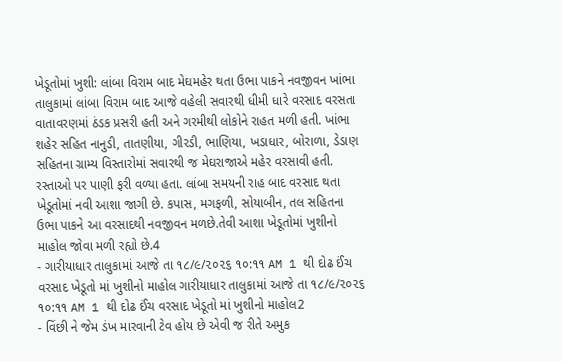ખેડૂતોમાં ખુશી: લાંબા વિરામ બાદ મેઘમહેર થતા ઉભા પાકને નવજીવન ખાંભા તાલુકામાં લાંબા વિરામ બાદ આજે વહેલી સવારથી ધીમી ધારે વરસાદ વરસતા વાતાવરણમાં ઠંડક પ્રસરી હતી અને ગરમીથી લોકોને રાહત મળી હતી. ખાંભા શહેર સહિત નાનુડી, તાતણીયા, ગીરડી, ભાણિયા, ખડાધાર, બોરાળા, ડેડાણ સહિતના ગ્રામ્ય વિસ્તારોમાં સવારથી જ મેઘરાજાએ મહેર વરસાવી હતી. રસ્તાઓ પર પાણી ફરી વળ્યા હતા. લાંબા સમયની રાહ બાદ વરસાદ થતા ખેડૂતોમાં નવી આશા જાગી છે. કપાસ, મગફળી, સોયાબીન, તલ સહિતના ઉભા પાકને આ વરસાદથી નવજીવન મળછે.તેવી આશા ખેડૂતોમાં ખુશીનો માહોલ જોવા મળી રહ્યો છે.4
- ગારીયાધાર તાલુકામાં આજે તા ૧૮/૯/૨૦૨૬ ૧૦:૧૧ AM 1 થી દોઢ ઈંચ વરસાદ ખેડૂતો માં ખુશીનો માહોલ ગારીયાધાર તાલુકામાં આજે તા ૧૮/૯/૨૦૨૬ ૧૦:૧૧ AM 1 થી દોઢ ઈંચ વરસાદ ખેડૂતો માં ખુશીનો માહોલ2
- વિંછી ને જેમ ડંખ મારવાની ટેવ હોય છે એવી જ રીતે અમુક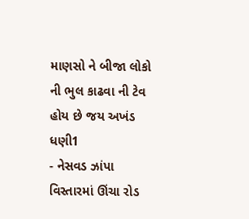માણસો ને બીજા લોકો ની ભુલ કાઢવા ની ટેવ હોય છે જય અખંડ ધણી1
- નેસવડ ઝાંપા વિસ્તારમાં ઊંચા રોડ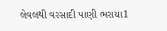લેવલથી વરસાદી પાણી ભરાયા1